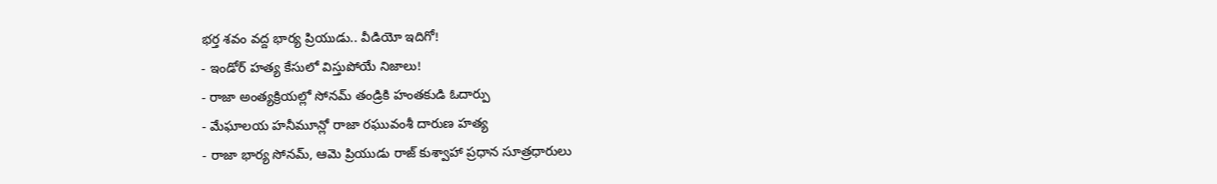భర్త శవం వద్ద భార్య ప్రియుడు.. వీడియో ఇదిగో!
- ఇండోర్ హత్య కేసులో విస్తుపోయే నిజాలు!
- రాజా అంత్యక్రియల్లో సోనమ్ తండ్రికి హంతకుడి ఓదార్పు
- మేఘాలయ హనీమూన్లో రాజా రఘువంశీ దారుణ హత్య
- రాజా భార్య సోనమ్, ఆమె ప్రియుడు రాజ్ కుశ్వాహా ప్రధాన సూత్రధారులు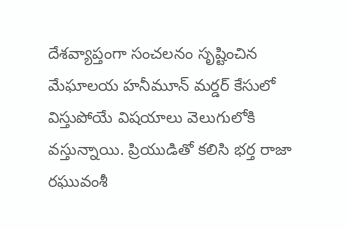దేశవ్యాప్తంగా సంచలనం సృష్టించిన మేఘాలయ హనీమూన్ మర్డర్ కేసులో విస్తుపోయే విషయాలు వెలుగులోకి వస్తున్నాయి. ప్రియుడితో కలిసి భర్త రాజా రఘువంశీ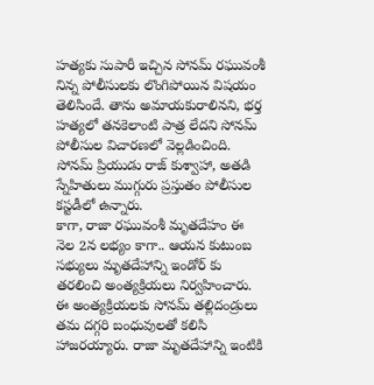హత్యకు సుపారీ ఇచ్చిన సోనమ్ రఘువంశీ నిన్న పోలీసులకు లొంగిపోయిన విషయం తెలిసిందే. తాను అమాయకురాలినని, భర్త హత్యలో తనకెలాంటి పాత్ర లేదని సోనమ్ పోలీసుల విచారణలో వెల్లడించింది. సోనమ్ ప్రియుడు రాజ్ కుశ్వాహా, అతడి స్నేహితులు ముగ్గురు ప్రస్తుతం పోలీసుల కస్టడీలో ఉన్నారు.
కాగా, రాజా రఘువంశీ మృతదేహం ఈ నెల 2న లభ్యం కాగా.. ఆయన కుటుంబ సభ్యులు మృతదేహాన్ని ఇండోర్ కు తరలించి అంత్యక్రియలు నిర్వహించారు. ఈ అంత్యక్రియలకు సోనమ్ తల్లిదండ్రులు తమ దగ్గరి బంధువులతో కలిసి హాజరయ్యారు. రాజా మృతదేహాన్ని ఇంటికి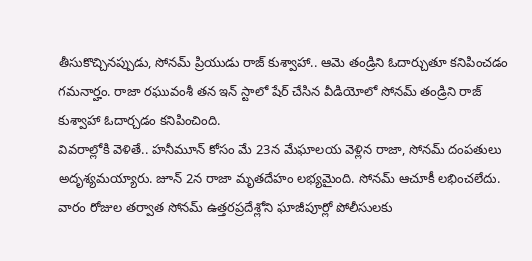తీసుకొచ్చినప్పుడు, సోనమ్ ప్రియుడు రాజ్ కుశ్వాహా.. ఆమె తండ్రిని ఓదార్చుతూ కనిపించడం గమనార్హం. రాజా రఘువంశీ తన ఇన్ స్టాలో షేర్ చేసిన వీడియోలో సోనమ్ తండ్రిని రాజ్ కుశ్వాహా ఓదార్చడం కనిపించింది.
వివరాల్లోకి వెళితే.. హనీమూన్ కోసం మే 23న మేఘాలయ వెళ్లిన రాజా, సోనమ్ దంపతులు అదృశ్యమయ్యారు. జూన్ 2న రాజా మృతదేహం లభ్యమైంది. సోనమ్ ఆచూకీ లభించలేదు. వారం రోజుల తర్వాత సోనమ్ ఉత్తరప్రదేశ్లోని ఘాజీపూర్లో పోలీసులకు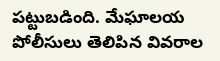పట్టుబడింది. మేఘాలయ పోలీసులు తెలిపిన వివరాల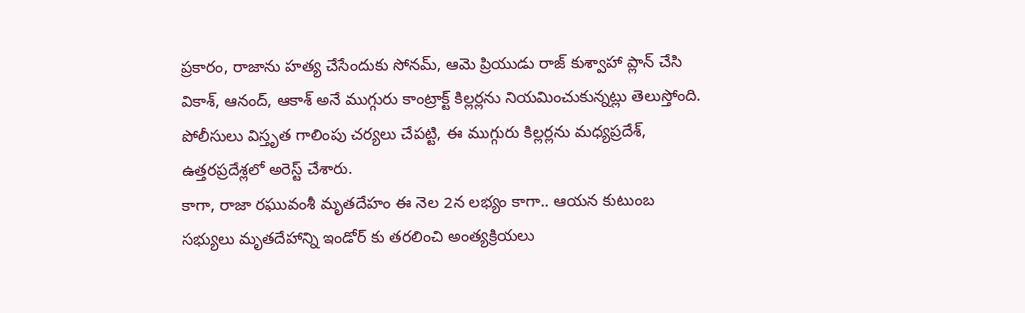ప్రకారం, రాజాను హత్య చేసేందుకు సోనమ్, ఆమె ప్రియుడు రాజ్ కుశ్వాహా ప్లాన్ చేసి వికాశ్, ఆనంద్, ఆకాశ్ అనే ముగ్గురు కాంట్రాక్ట్ కిల్లర్లను నియమించుకున్నట్లు తెలుస్తోంది. పోలీసులు విస్తృత గాలింపు చర్యలు చేపట్టి, ఈ ముగ్గురు కిల్లర్లను మధ్యప్రదేశ్, ఉత్తరప్రదేశ్లలో అరెస్ట్ చేశారు.
కాగా, రాజా రఘువంశీ మృతదేహం ఈ నెల 2న లభ్యం కాగా.. ఆయన కుటుంబ సభ్యులు మృతదేహాన్ని ఇండోర్ కు తరలించి అంత్యక్రియలు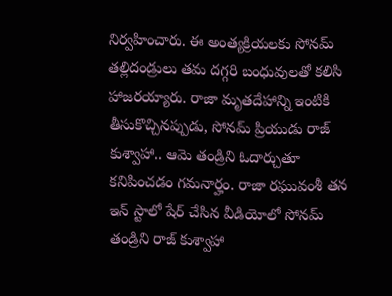నిర్వహించారు. ఈ అంత్యక్రియలకు సోనమ్ తల్లిదండ్రులు తమ దగ్గరి బంధువులతో కలిసి హాజరయ్యారు. రాజా మృతదేహాన్ని ఇంటికి తీసుకొచ్చినప్పుడు, సోనమ్ ప్రియుడు రాజ్ కుశ్వాహా.. ఆమె తండ్రిని ఓదార్చుతూ కనిపించడం గమనార్హం. రాజా రఘువంశీ తన ఇన్ స్టాలో షేర్ చేసిన వీడియోలో సోనమ్ తండ్రిని రాజ్ కుశ్వాహా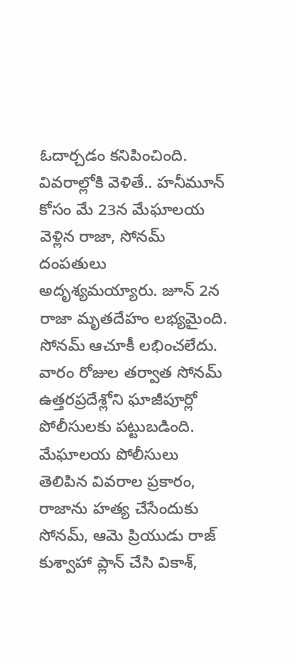ఓదార్చడం కనిపించింది.
వివరాల్లోకి వెళితే.. హనీమూన్ కోసం మే 23న మేఘాలయ వెళ్లిన రాజా, సోనమ్ దంపతులు అదృశ్యమయ్యారు. జూన్ 2న రాజా మృతదేహం లభ్యమైంది. సోనమ్ ఆచూకీ లభించలేదు. వారం రోజుల తర్వాత సోనమ్ ఉత్తరప్రదేశ్లోని ఘాజీపూర్లో పోలీసులకు పట్టుబడింది. మేఘాలయ పోలీసులు తెలిపిన వివరాల ప్రకారం, రాజాను హత్య చేసేందుకు సోనమ్, ఆమె ప్రియుడు రాజ్ కుశ్వాహా ప్లాన్ చేసి వికాశ్,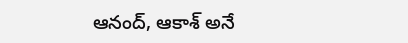ఆనంద్, ఆకాశ్ అనే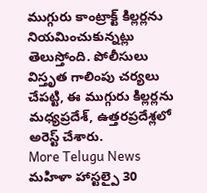ముగ్గురు కాంట్రాక్ట్ కిల్లర్లను నియమించుకున్నట్లు తెలుస్తోంది. పోలీసులు విస్తృత గాలింపు చర్యలు చేపట్టి, ఈ ముగ్గురు కిల్లర్లను మధ్యప్రదేశ్, ఉత్తరప్రదేశ్లలో అరెస్ట్ చేశారు.
More Telugu News
మహిళా హాస్టల్పై 30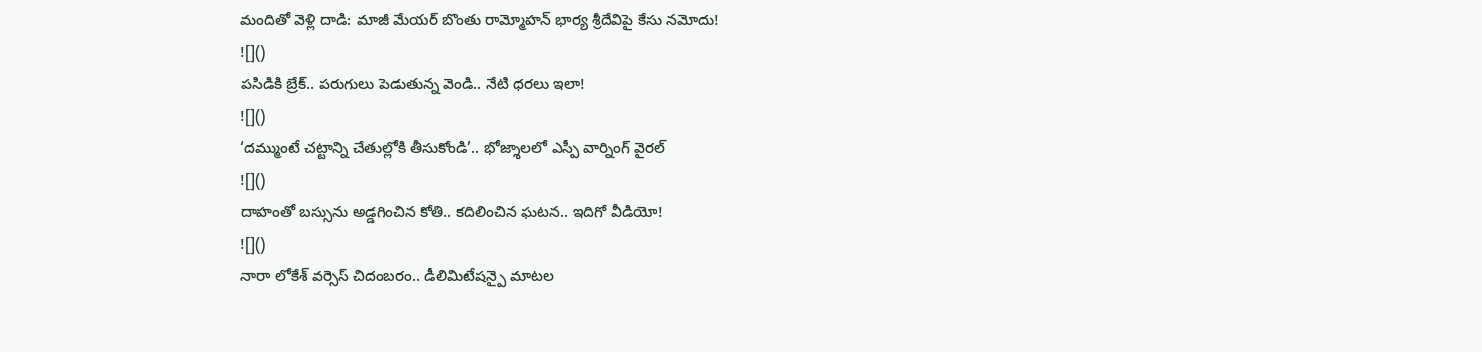మందితో వెళ్లి దాడి: మాజీ మేయర్ బొంతు రామ్మోహన్ భార్య శ్రీదేవిపై కేసు నమోదు!
![]()
పసిడికి బ్రేక్.. పరుగులు పెడుతున్న వెండి.. నేటి ధరలు ఇలా!
![]()
‘దమ్ముంటే చట్టాన్ని చేతుల్లోకి తీసుకోండి’.. భోజ్శాలలో ఎస్పీ వార్నింగ్ వైరల్
![]()
దాహంతో బస్సును అడ్డగించిన కోతి.. కదిలించిన ఘటన.. ఇదిగో వీడియో!
![]()
నారా లోకేశ్ వర్సెస్ చిదంబరం.. డీలిమిటేషన్పై మాటల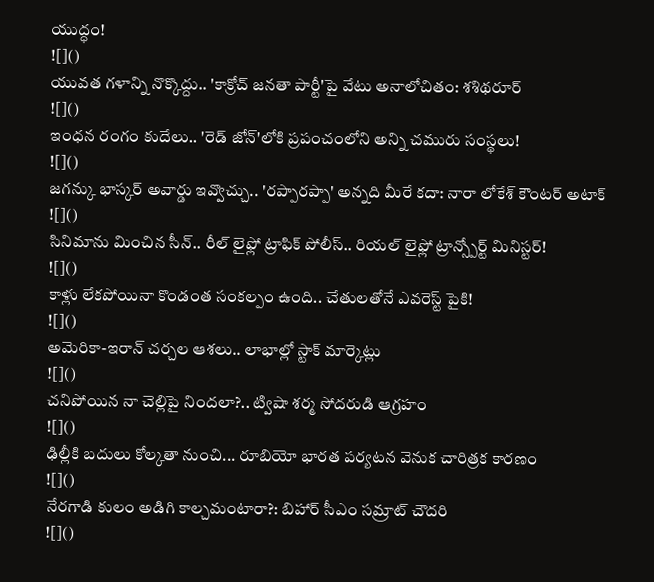యుద్ధం!
![]()
యువత గళాన్ని నొక్కొద్దు.. 'కాక్రోచ్ జనతా పార్టీ'పై వేటు అనాలోచితం: శశిథరూర్
![]()
ఇంధన రంగం కుదేలు.. 'రెడ్ జోన్'లోకి ప్రపంచంలోని అన్ని చమురు సంస్థలు!
![]()
జగన్కు భాస్కర్ అవార్డు ఇవ్వొచ్చు.. 'రప్పారప్పా' అన్నది మీరే కదా: నారా లోకేశ్ కౌంటర్ అటాక్
![]()
సినిమాను మించిన సీన్.. రీల్ లైఫ్లో ట్రాఫిక్ పోలీస్.. రియల్ లైఫ్లో ట్రాన్స్పోర్ట్ మినిస్టర్!
![]()
కాళ్లు లేకపోయినా కొండంత సంకల్పం ఉంది.. చేతులతోనే ఎవరెస్ట్ పైకి!
![]()
అమెరికా-ఇరాన్ చర్చల ఆశలు.. లాభాల్లో స్టాక్ మార్కెట్లు
![]()
చనిపోయిన నా చెల్లిపై నిందలా?.. ట్విషా శర్మ సోదరుడి ఆగ్రహం
![]()
ఢిల్లీకి బదులు కోల్కతా నుంచి... రూబియో భారత పర్యటన వెనుక చారిత్రక కారణం
![]()
నేరగాడి కులం అడిగి కాల్చమంటారా?: బిహార్ సీఎం సమ్రాట్ చౌదరి
![]()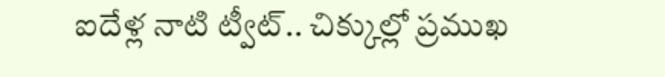ఐదేళ్ల నాటి ట్వీట్.. చిక్కుల్లో ప్రముఖ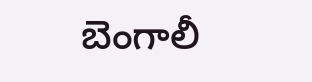బెంగాలీ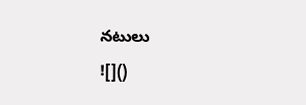నటులు
![]()